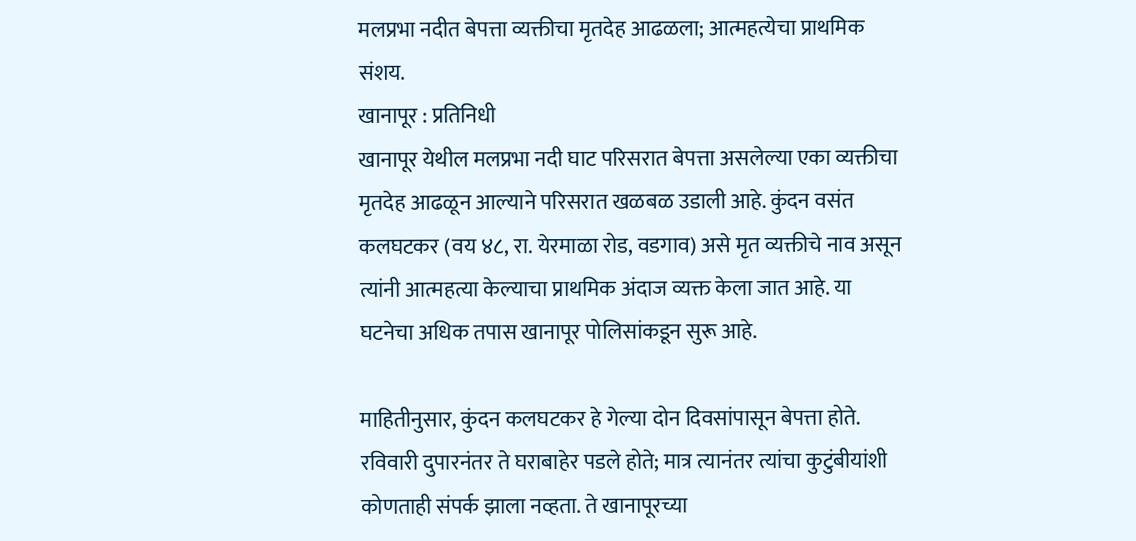मलप्रभा नदीत बेपत्ता व्यक्तीचा मृतदेह आढळला; आत्महत्येचा प्राथमिक संशय.
खानापूर : प्रतिनिधी
खानापूर येथील मलप्रभा नदी घाट परिसरात बेपत्ता असलेल्या एका व्यक्तीचा मृतदेह आढळून आल्याने परिसरात खळबळ उडाली आहे. कुंदन वसंत कलघटकर (वय ४८, रा. येरमाळा रोड, वडगाव) असे मृत व्यक्तीचे नाव असून त्यांनी आत्महत्या केल्याचा प्राथमिक अंदाज व्यक्त केला जात आहे. या घटनेचा अधिक तपास खानापूर पोलिसांकडून सुरू आहे.

माहितीनुसार, कुंदन कलघटकर हे गेल्या दोन दिवसांपासून बेपत्ता होते. रविवारी दुपारनंतर ते घराबाहेर पडले होते; मात्र त्यानंतर त्यांचा कुटुंबीयांशी कोणताही संपर्क झाला नव्हता. ते खानापूरच्या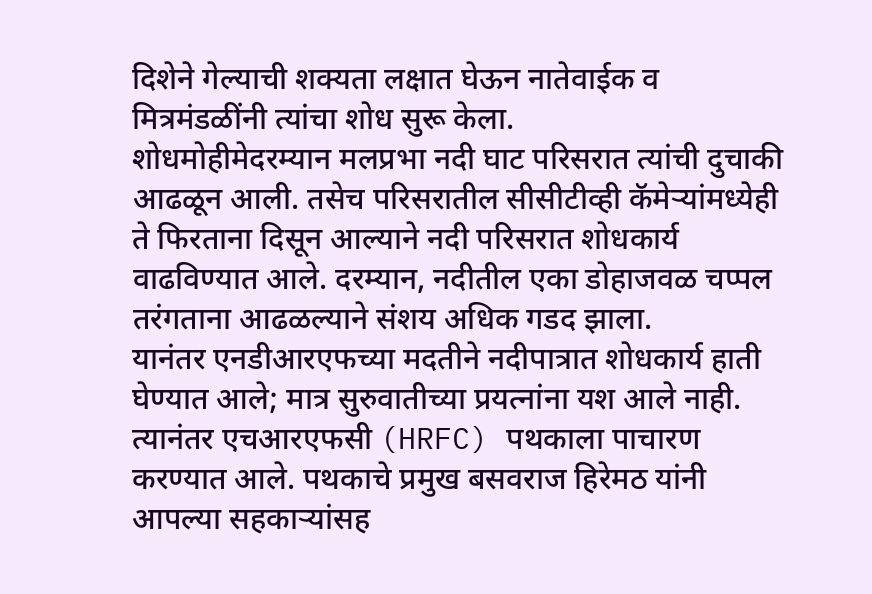दिशेने गेल्याची शक्यता लक्षात घेऊन नातेवाईक व मित्रमंडळींनी त्यांचा शोध सुरू केला.
शोधमोहीमेदरम्यान मलप्रभा नदी घाट परिसरात त्यांची दुचाकी आढळून आली. तसेच परिसरातील सीसीटीव्ही कॅमेऱ्यांमध्येही ते फिरताना दिसून आल्याने नदी परिसरात शोधकार्य वाढविण्यात आले. दरम्यान, नदीतील एका डोहाजवळ चप्पल तरंगताना आढळल्याने संशय अधिक गडद झाला.
यानंतर एनडीआरएफच्या मदतीने नदीपात्रात शोधकार्य हाती घेण्यात आले; मात्र सुरुवातीच्या प्रयत्नांना यश आले नाही. त्यानंतर एचआरएफसी (HRFC) पथकाला पाचारण करण्यात आले. पथकाचे प्रमुख बसवराज हिरेमठ यांनी आपल्या सहकाऱ्यांसह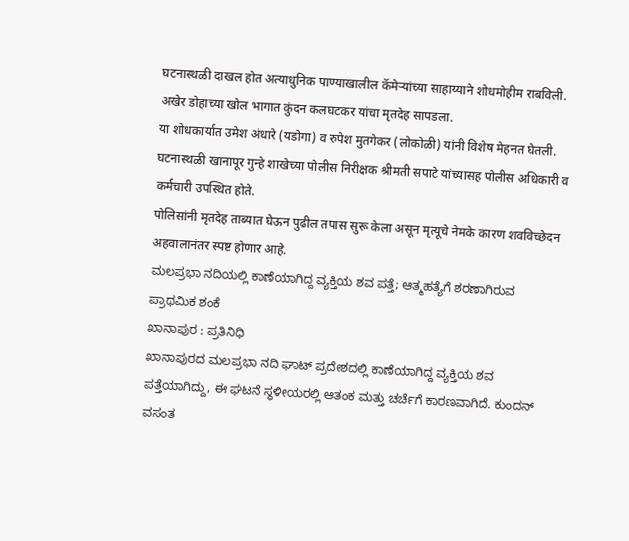घटनास्थळी दाखल होत अत्याधुनिक पाण्याखालील कॅमेऱ्यांच्या साहाय्याने शोधमोहीम राबविली. अखेर डोहाच्या खोल भागात कुंदन कलघटकर यांचा मृतदेह सापडला.
या शोधकार्यात उमेश अंधारे (यडोगा) व रुपेश मुतगेकर (लोकोळी) यांनी विशेष मेहनत घेतली. घटनास्थळी खानापूर गुन्हे शाखेच्या पोलीस निरीक्षक श्रीमती सपाटे यांच्यासह पोलीस अधिकारी व कर्मचारी उपस्थित होते.
पोलिसांनी मृतदेह ताब्यात घेऊन पुढील तपास सुरू केला असून मृत्यूचे नेमके कारण शवविच्छेदन अहवालानंतर स्पष्ट होणार आहे.
ಮಲಪ್ರಭಾ ನದಿಯಲ್ಲಿ ಕಾಣೆಯಾಗಿದ್ದ ವ್ಯಕ್ತಿಯ ಶವ ಪತ್ತೆ; ಆತ್ಮಹತ್ಯೆಗೆ ಶರಣಾಗಿರುವ ಪ್ರಾಥಮಿಕ ಶಂಕೆ
ಖಾನಾಪುರ : ಪ್ರತಿನಿಧಿ
ಖಾನಾಪುರದ ಮಲಪ್ರಭಾ ನದಿ ಘಾಟ್ ಪ್ರದೇಶದಲ್ಲಿ ಕಾಣೆಯಾಗಿದ್ದ ವ್ಯಕ್ತಿಯ ಶವ ಪತ್ತೆಯಾಗಿದ್ದು, ಈ ಘಟನೆ ಸ್ಥಳೀಯರಲ್ಲಿ ಆತಂಕ ಮತ್ತು ಚರ್ಚೆಗೆ ಕಾರಣವಾಗಿದೆ. ಕುಂದನ್ ವಸಂತ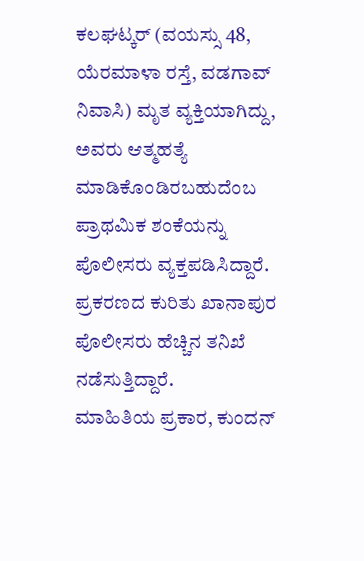ಕಲಘಟ್ಕರ್ (ವಯಸ್ಸು 48, ಯೆರಮಾಳಾ ರಸ್ತೆ, ವಡಗಾವ್ ನಿವಾಸಿ) ಮೃತ ವ್ಯಕ್ತಿಯಾಗಿದ್ದು, ಅವರು ಆತ್ಮಹತ್ಯೆ ಮಾಡಿಕೊಂಡಿರಬಹುದೆಂಬ ಪ್ರಾಥಮಿಕ ಶಂಕೆಯನ್ನು ಪೊಲೀಸರು ವ್ಯಕ್ತಪಡಿಸಿದ್ದಾರೆ. ಪ್ರಕರಣದ ಕುರಿತು ಖಾನಾಪುರ ಪೊಲೀಸರು ಹೆಚ್ಚಿನ ತನಿಖೆ ನಡೆಸುತ್ತಿದ್ದಾರೆ.
ಮಾಹಿತಿಯ ಪ್ರಕಾರ, ಕುಂದನ್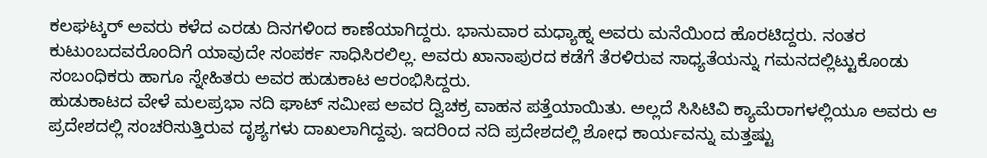ಕಲಘಟ್ಕರ್ ಅವರು ಕಳೆದ ಎರಡು ದಿನಗಳಿಂದ ಕಾಣೆಯಾಗಿದ್ದರು. ಭಾನುವಾರ ಮಧ್ಯಾಹ್ನ ಅವರು ಮನೆಯಿಂದ ಹೊರಟಿದ್ದರು. ನಂತರ ಕುಟುಂಬದವರೊಂದಿಗೆ ಯಾವುದೇ ಸಂಪರ್ಕ ಸಾಧಿಸಿರಲಿಲ್ಲ. ಅವರು ಖಾನಾಪುರದ ಕಡೆಗೆ ತೆರಳಿರುವ ಸಾಧ್ಯತೆಯನ್ನು ಗಮನದಲ್ಲಿಟ್ಟುಕೊಂಡು ಸಂಬಂಧಿಕರು ಹಾಗೂ ಸ್ನೇಹಿತರು ಅವರ ಹುಡುಕಾಟ ಆರಂಭಿಸಿದ್ದರು.
ಹುಡುಕಾಟದ ವೇಳೆ ಮಲಪ್ರಭಾ ನದಿ ಘಾಟ್ ಸಮೀಪ ಅವರ ದ್ವಿಚಕ್ರ ವಾಹನ ಪತ್ತೆಯಾಯಿತು. ಅಲ್ಲದೆ ಸಿಸಿಟಿವಿ ಕ್ಯಾಮೆರಾಗಳಲ್ಲಿಯೂ ಅವರು ಆ ಪ್ರದೇಶದಲ್ಲಿ ಸಂಚರಿಸುತ್ತಿರುವ ದೃಶ್ಯಗಳು ದಾಖಲಾಗಿದ್ದವು. ಇದರಿಂದ ನದಿ ಪ್ರದೇಶದಲ್ಲಿ ಶೋಧ ಕಾರ್ಯವನ್ನು ಮತ್ತಷ್ಟು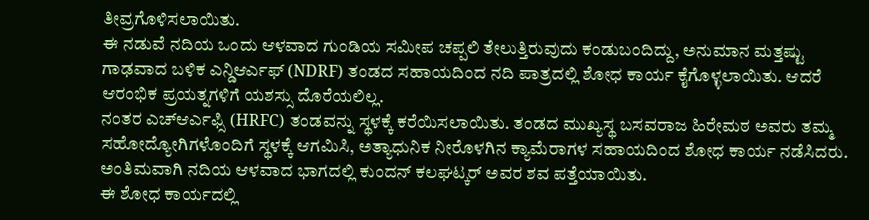ತೀವ್ರಗೊಳಿಸಲಾಯಿತು.
ಈ ನಡುವೆ ನದಿಯ ಒಂದು ಆಳವಾದ ಗುಂಡಿಯ ಸಮೀಪ ಚಪ್ಪಲಿ ತೇಲುತ್ತಿರುವುದು ಕಂಡುಬಂದಿದ್ದು, ಅನುಮಾನ ಮತ್ತಷ್ಟು ಗಾಢವಾದ ಬಳಿಕ ಎನ್ಡಿಆರ್ಎಫ್ (NDRF) ತಂಡದ ಸಹಾಯದಿಂದ ನದಿ ಪಾತ್ರದಲ್ಲಿ ಶೋಧ ಕಾರ್ಯ ಕೈಗೊಳ್ಳಲಾಯಿತು. ಆದರೆ ಆರಂಭಿಕ ಪ್ರಯತ್ನಗಳಿಗೆ ಯಶಸ್ಸು ದೊರೆಯಲಿಲ್ಲ.
ನಂತರ ಎಚ್ಆರ್ಎಫ್ಸಿ (HRFC) ತಂಡವನ್ನು ಸ್ಥಳಕ್ಕೆ ಕರೆಯಿಸಲಾಯಿತು. ತಂಡದ ಮುಖ್ಯಸ್ಥ ಬಸವರಾಜ ಹಿರೇಮಠ ಅವರು ತಮ್ಮ ಸಹೋದ್ಯೋಗಿಗಳೊಂದಿಗೆ ಸ್ಥಳಕ್ಕೆ ಆಗಮಿಸಿ, ಅತ್ಯಾಧುನಿಕ ನೀರೊಳಗಿನ ಕ್ಯಾಮೆರಾಗಳ ಸಹಾಯದಿಂದ ಶೋಧ ಕಾರ್ಯ ನಡೆಸಿದರು. ಅಂತಿಮವಾಗಿ ನದಿಯ ಆಳವಾದ ಭಾಗದಲ್ಲಿ ಕುಂದನ್ ಕಲಘಟ್ಕರ್ ಅವರ ಶವ ಪತ್ತೆಯಾಯಿತು.
ಈ ಶೋಧ ಕಾರ್ಯದಲ್ಲಿ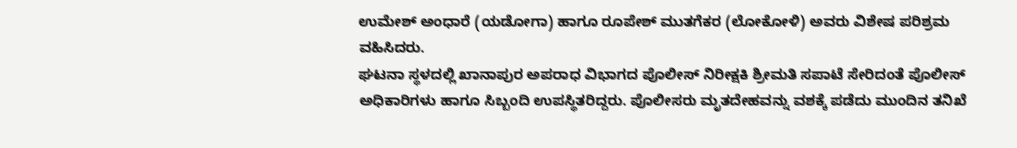ಉಮೇಶ್ ಅಂಧಾರೆ (ಯಡೋಗಾ) ಹಾಗೂ ರೂಪೇಶ್ ಮುತಗೆಕರ (ಲೋಕೋಳಿ) ಅವರು ವಿಶೇಷ ಪರಿಶ್ರಮ ವಹಿಸಿದರು.
ಘಟನಾ ಸ್ಥಳದಲ್ಲಿ ಖಾನಾಪುರ ಅಪರಾಧ ವಿಭಾಗದ ಪೊಲೀಸ್ ನಿರೀಕ್ಷಕಿ ಶ್ರೀಮತಿ ಸಪಾಟೆ ಸೇರಿದಂತೆ ಪೊಲೀಸ್ ಅಧಿಕಾರಿಗಳು ಹಾಗೂ ಸಿಬ್ಬಂದಿ ಉಪಸ್ಥಿತರಿದ್ದರು. ಪೊಲೀಸರು ಮೃತದೇಹವನ್ನು ವಶಕ್ಕೆ ಪಡೆದು ಮುಂದಿನ ತನಿಖೆ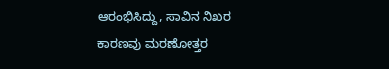ಆರಂಭಿಸಿದ್ದು, ಸಾವಿನ ನಿಖರ ಕಾರಣವು ಮರಣೋತ್ತರ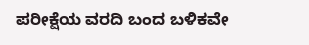ಪರೀಕ್ಷೆಯ ವರದಿ ಬಂದ ಬಳಿಕವೇ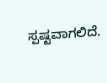ಸ್ಪಷ್ಟವಾಗಲಿದೆ.